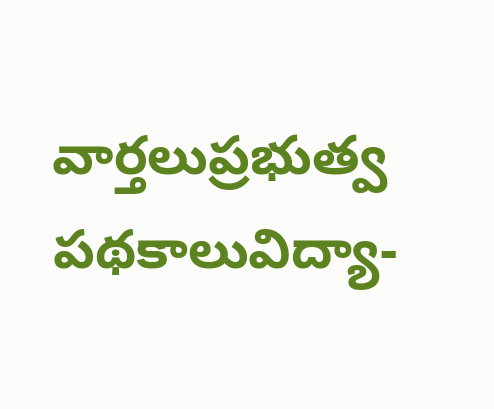వార్తలుప్రభుత్వ పథకాలువిద్యా-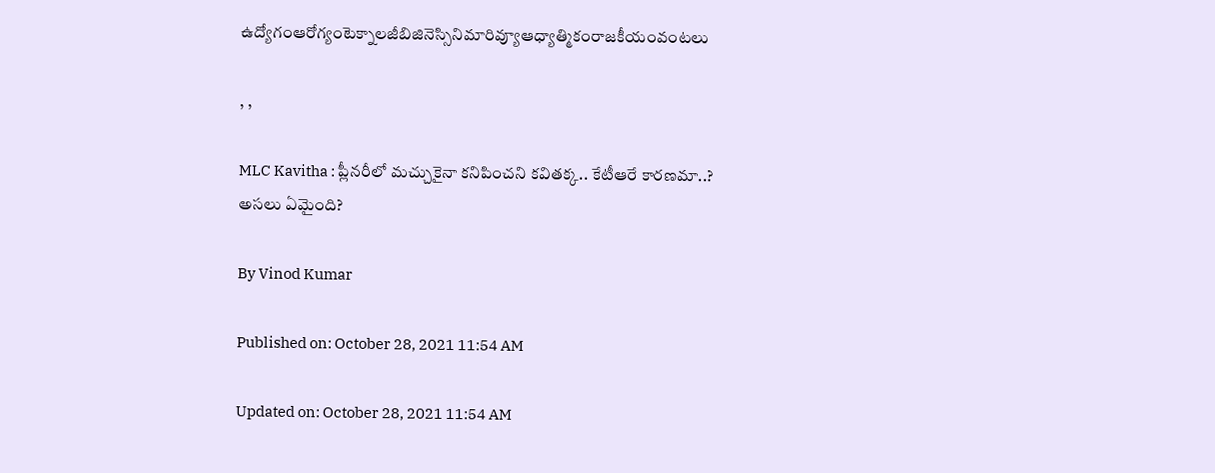ఉద్యోగంఆరోగ్యంటెక్నాలజీబిజినెస్సినిమారివ్యూఆధ్యాత్మికంరాజకీయంవంటలు

, ,

MLC Kavitha : ప్లీనరీలో మచ్చుకైనా కనిపించని కవితక్క.. కేటీఆరే కారణమా..? అసలు ఏమైంది?

By Vinod Kumar

Published on: October 28, 2021 11:54 AM

Updated on: October 28, 2021 11:54 AM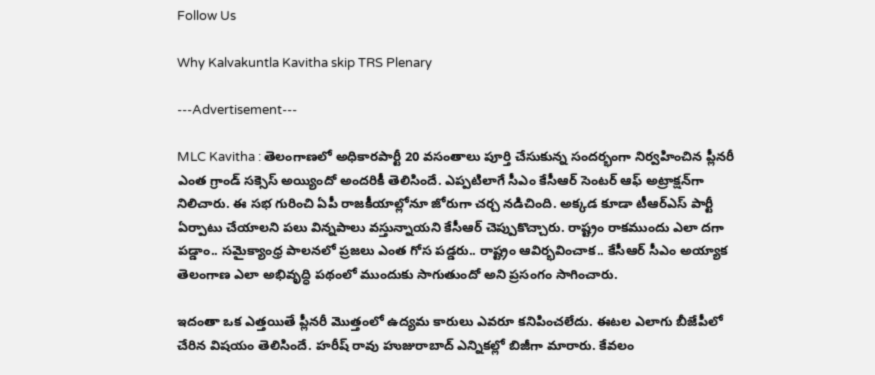Follow Us

Why Kalvakuntla Kavitha skip TRS Plenary

---Advertisement---

MLC Kavitha : తెలంగాణలో అధికారపార్టీ 20 వసంతాలు పూర్తి చేసుకున్న సందర్భంగా నిర్వహించిన ప్లీనరీ ఎంత గ్రాండ్ సక్సెస్ అయ్యిందో అందరికీ తెలిసిందే. ఎప్పటిలాగే సీఎం కేసీఆర్ సెంటర్ ఆఫ్ అట్రాక్షన్‌గా నిలిచారు. ఈ సభ గురించి ఏపీ రాజకీయాల్లోనూ జోరుగా చర్చ నడిచింది. అక్కడ కూడా టీఆర్ఎస్ పార్టీ ఏర్పాటు చేయాలని పలు విన్నపాలు వస్తున్నాయని కేసీఆర్ చెప్పుకొచ్చారు. రాష్ట్రం రాకముందు ఎలా దగా పడ్డాం.. సమైక్యాంధ్ర పాలనలో ప్రజలు ఎంత గోస పడ్డరు.. రాష్ట్రం ఆవిర్భవించాక.. కేసీఆర్ సీఎం అయ్యాక తెలంగాణ ఎలా అభివృద్ధి పథంలో ముందుకు సాగుతుందో అని ప్రసంగం సాగించారు.

ఇదంతా ఒక ఎత్తయితే ప్లీనరీ మొత్తంలో ఉద్యమ కారులు ఎవరూ కనిపించలేదు. ఈటల ఎలాగు బీజేపీలో చేరిన విషయం తెలిసిందే. హరీష్ రావు హుజురాబాద్ ఎన్నికల్లో బిజీగా మారారు. కేవలం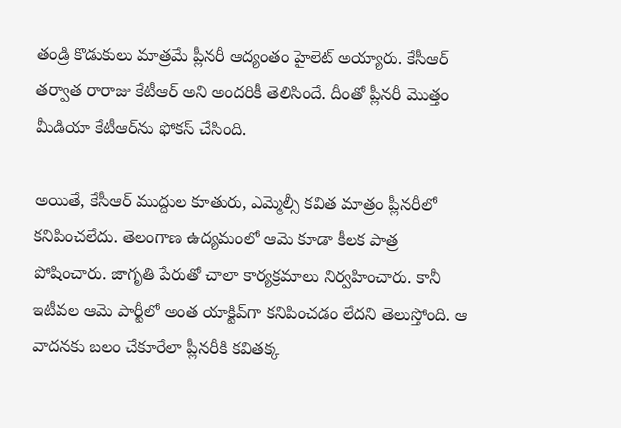తండ్రి కొడుకులు మాత్రమే ప్లీనరీ ఆద్యంతం హైలెట్ అయ్యారు. కేసీఆర్ తర్వాత రారాజు కేటీఆర్ అని అందరికీ తెలిసిందే. దీంతో ప్లీనరీ మొత్తం మీడియా కేటీఆర్‌ను ఫోకస్ చేసింది.

అయితే, కేసీఆర్ ముద్దుల కూతురు, ఎమ్మెల్సీ కవిత మాత్రం ప్లీనరీలో కనిపించలేదు. తెలంగాణ ఉద్యమంలో ఆమె కూడా కీలక పాత్ర పోషించారు. జాగృతి పేరుతో చాలా కార్యక్రమాలు నిర్వహించారు. కానీ ఇటీవల ఆమె పార్టీలో అంత యాక్టివ్‌గా కనిపించడం లేదని తెలుస్తోంది. ఆ వాదనకు బలం చేకూరేలా ప్లీనరీకి కవితక్క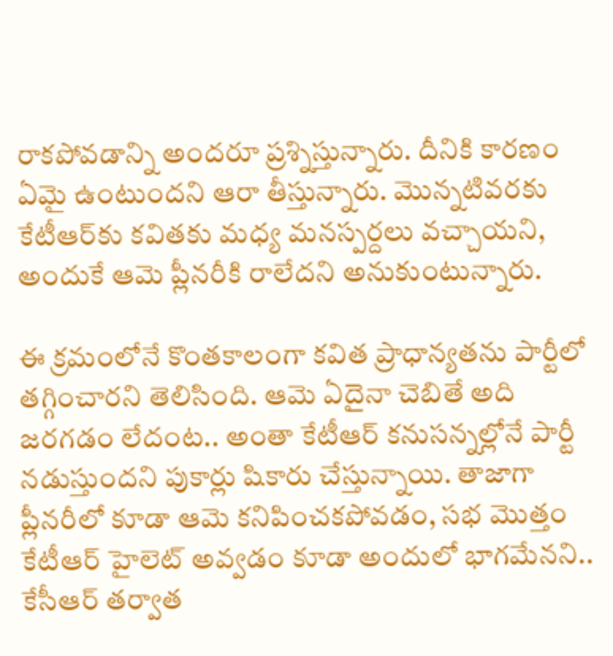రాకపోవడాన్ని అందరూ ప్రశ్నిస్తున్నారు. దీనికి కారణం ఏమై ఉంటుందని ఆరా తీస్తున్నారు. మొన్నటివరకు కేటీఆర్‌కు కవితకు మధ్య మనస్పర్దలు వచ్చాయని, అందుకే ఆమె ప్లీనరీకి రాలేదని అనుకుంటున్నారు.

ఈ క్రమంలోనే కొంతకాలంగా కవిత ప్రాధాన్యతను పార్టీలో తగ్గించారని తెలిసింది. ఆమె ఏదైనా చెబితే అది జరగడం లేదంట.. అంతా కేటీఆర్ కనుసన్నల్లోనే పార్టీ నడుస్తుందని పుకార్లు షికారు చేస్తున్నాయి. తాజాగా ప్లీనరీలో కూడా ఆమె కనిపించకపోవడం, సభ మొత్తం కేటీఆర్ హైలెట్ అవ్వడం కూడా అందులో భాగమేనని.. కేసీఆర్ తర్వాత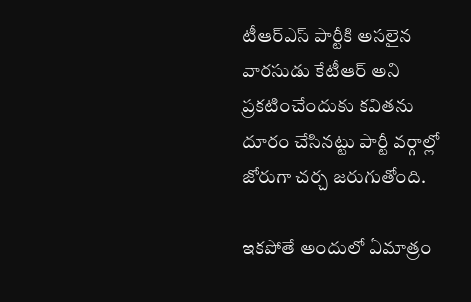టీఆర్ఎస్ పార్టీకి అసలైన వారసుడు కేటీఆర్ అని ప్రకటించేందుకు కవితను దూరం చేసినట్టు పార్టీ వర్గాల్లో జోరుగా చర్చ జరుగుతోంది.

ఇకపోతే అందులో ఏమాత్రం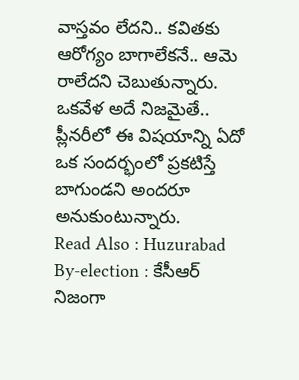వాస్తవం లేదని.. కవితకు ఆరోగ్యం బాగాలేకనే.. ఆమె రాలేదని చెబుతున్నారు. ఒకవేళ అదే నిజమైతే.. ప్లీనరీలో ఈ విషయాన్ని ఏదో ఒక సందర్భంలో ప్రకటిస్తే బాగుండని అందరూ అనుకుంటున్నారు.
Read Also : Huzurabad By-election : కేసీఆర్ నిజంగా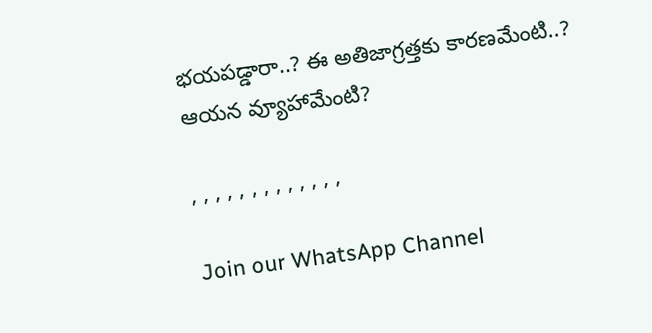భయపడ్డారా..? ఈ అతిజాగ్రత్తకు కారణమేంటి..? ఆయన వ్యూహామేంటి?

, , , , , , , , , , , , ,

Join our WhatsApp Channel